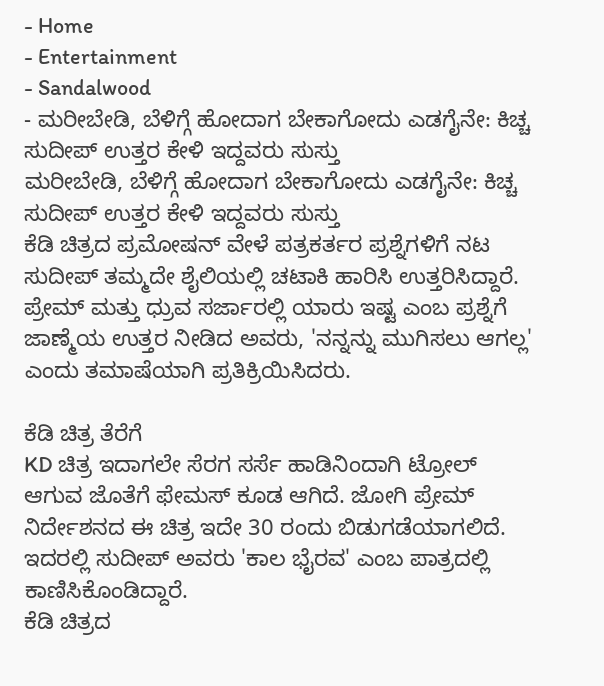- Home
- Entertainment
- Sandalwood
- ಮರೀಬೇಡಿ, ಬೆಳಿಗ್ಗೆ ಹೋದಾಗ ಬೇಕಾಗೋದು ಎಡಗೈನೇ: ಕಿಚ್ಚ ಸುದೀಪ್ ಉತ್ತರ ಕೇಳಿ ಇದ್ದವರು ಸುಸ್ತು
ಮರೀಬೇಡಿ, ಬೆಳಿಗ್ಗೆ ಹೋದಾಗ ಬೇಕಾಗೋದು ಎಡಗೈನೇ: ಕಿಚ್ಚ ಸುದೀಪ್ ಉತ್ತರ ಕೇಳಿ ಇದ್ದವರು ಸುಸ್ತು
ಕೆಡಿ ಚಿತ್ರದ ಪ್ರಮೋಷನ್ ವೇಳೆ ಪತ್ರಕರ್ತರ ಪ್ರಶ್ನೆಗಳಿಗೆ ನಟ ಸುದೀಪ್ ತಮ್ಮದೇ ಶೈಲಿಯಲ್ಲಿ ಚಟಾಕಿ ಹಾರಿಸಿ ಉತ್ತರಿಸಿದ್ದಾರೆ. ಪ್ರೇಮ್ ಮತ್ತು ಧ್ರುವ ಸರ್ಜಾರಲ್ಲಿ ಯಾರು ಇಷ್ಟ ಎಂಬ ಪ್ರಶ್ನೆಗೆ ಜಾಣ್ಮೆಯ ಉತ್ತರ ನೀಡಿದ ಅವರು, 'ನನ್ನನ್ನು ಮುಗಿಸಲು ಆಗಲ್ಲ' ಎಂದು ತಮಾಷೆಯಾಗಿ ಪ್ರತಿಕ್ರಿಯಿಸಿದರು.

ಕೆಡಿ ಚಿತ್ರ ತೆರೆಗೆ
KD ಚಿತ್ರ ಇದಾಗಲೇ ಸೆರಗ ಸರ್ಸೆ ಹಾಡಿನಿಂದಾಗಿ ಟ್ರೋಲ್ ಆಗುವ ಜೊತೆಗೆ ಫೇಮಸ್ ಕೂಡ ಆಗಿದೆ. ಜೋಗಿ ಪ್ರೇಮ್ ನಿರ್ದೇಶನದ ಈ ಚಿತ್ರ ಇದೇ 30 ರಂದು ಬಿಡುಗಡೆಯಾಗಲಿದೆ. ಇದರಲ್ಲಿ ಸುದೀಪ್ ಅವರು 'ಕಾಲ ಭೈರವ' ಎಂಬ ಪಾತ್ರದಲ್ಲಿ ಕಾಣಿಸಿಕೊಂಡಿದ್ದಾರೆ.
ಕೆಡಿ ಚಿತ್ರದ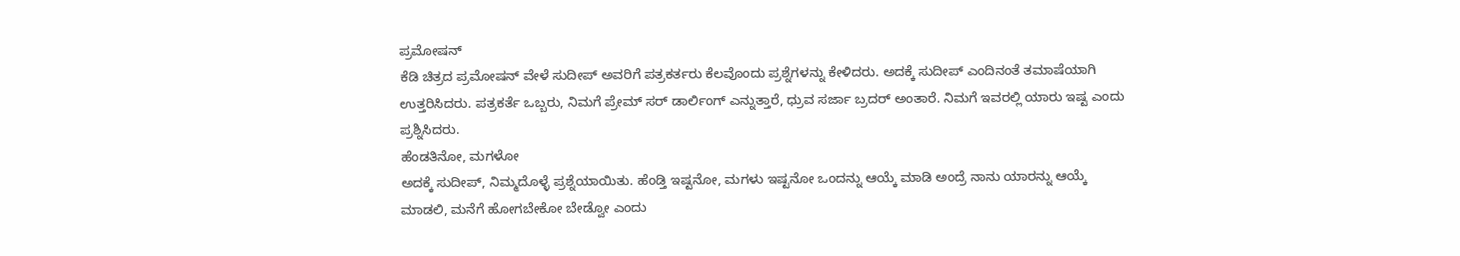ಪ್ರಮೋಷನ್
ಕೆಡಿ ಚಿತ್ರದ ಪ್ರಮೋಷನ್ ವೇಳೆ ಸುದೀಪ್ ಅವರಿಗೆ ಪತ್ರಕರ್ತರು ಕೆಲವೊಂದು ಪ್ರಶ್ನೆಗಳನ್ನು ಕೇಳಿದರು. ಅದಕ್ಕೆ ಸುದೀಪ್ ಎಂದಿನಂತೆ ತಮಾಷೆಯಾಗಿ ಉತ್ತರಿಸಿದರು. ಪತ್ರಕರ್ತೆ ಒಬ್ಬರು, ನಿಮಗೆ ಪ್ರೇಮ್ ಸರ್ ಡಾರ್ಲಿಂಗ್ ಎನ್ನುತ್ತಾರೆ, ಧ್ರುವ ಸರ್ಜಾ ಬ್ರದರ್ ಅಂತಾರೆ. ನಿಮಗೆ ಇವರಲ್ಲಿ ಯಾರು ಇಷ್ಟ ಎಂದು ಪ್ರಶ್ನಿಸಿದರು.
ಹೆಂಡತಿನೋ, ಮಗಳೋ
ಅದಕ್ಕೆ ಸುದೀಪ್, ನಿಮ್ಮದೊಳ್ಳೆ ಪ್ರಶ್ನೆಯಾಯಿತು. ಹೆಂಡ್ತಿ ಇಷ್ಟನೋ, ಮಗಳು ಇಷ್ಟನೋ ಒಂದನ್ನು ಆಯ್ಕೆ ಮಾಡಿ ಅಂದ್ರೆ ನಾನು ಯಾರನ್ನು ಆಯ್ಕೆ ಮಾಡಲಿ, ಮನೆಗೆ ಹೋಗಬೇಕೋ ಬೇಡ್ವೋ ಎಂದು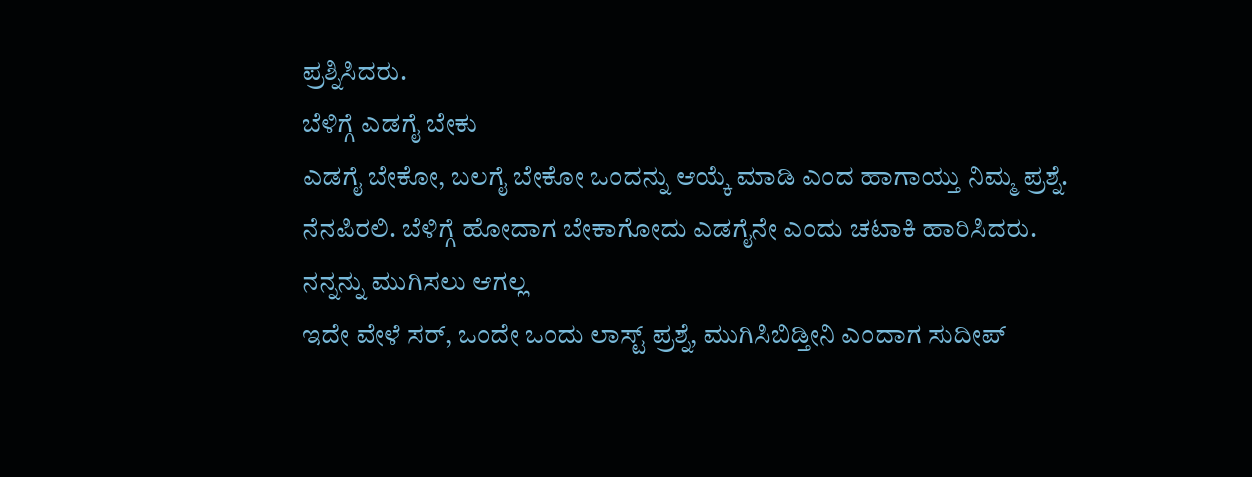ಪ್ರಶ್ನಿಸಿದರು.
ಬೆಳಿಗ್ಗೆ ಎಡಗೈ ಬೇಕು
ಎಡಗೈ ಬೇಕೋ, ಬಲಗೈ ಬೇಕೋ ಒಂದನ್ನು ಆಯ್ಕೆ ಮಾಡಿ ಎಂದ ಹಾಗಾಯ್ತು ನಿಮ್ಮ ಪ್ರಶ್ನೆ. ನೆನಪಿರಲಿ. ಬೆಳಿಗ್ಗೆ ಹೋದಾಗ ಬೇಕಾಗೋದು ಎಡಗೈನೇ ಎಂದು ಚಟಾಕಿ ಹಾರಿಸಿದರು.
ನನ್ನನ್ನು ಮುಗಿಸಲು ಆಗಲ್ಲ
ಇದೇ ವೇಳೆ ಸರ್, ಒಂದೇ ಒಂದು ಲಾಸ್ಟ್ ಪ್ರಶ್ನೆ, ಮುಗಿಸಿಬಿಡ್ತೀನಿ ಎಂದಾಗ ಸುದೀಪ್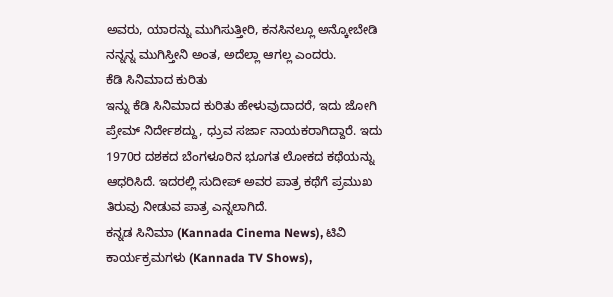ಅವರು, ಯಾರನ್ನು ಮುಗಿಸುತ್ತೀರಿ, ಕನಸಿನಲ್ಲೂ ಅನ್ಕೋಬೇಡಿ ನನ್ನನ್ನ ಮುಗಿಸ್ತೀನಿ ಅಂತ, ಅದೆಲ್ಲಾ ಆಗಲ್ಲ ಎಂದರು.
ಕೆಡಿ ಸಿನಿಮಾದ ಕುರಿತು
ಇನ್ನು ಕೆಡಿ ಸಿನಿಮಾದ ಕುರಿತು ಹೇಳುವುದಾದರೆ, ಇದು ಜೋಗಿ ಪ್ರೇಮ್ ನಿರ್ದೇಶದ್ದು, ಧ್ರುವ ಸರ್ಜಾ ನಾಯಕರಾಗಿದ್ದಾರೆ. ಇದು 1970ರ ದಶಕದ ಬೆಂಗಳೂರಿನ ಭೂಗತ ಲೋಕದ ಕಥೆಯನ್ನು ಆಧರಿಸಿದೆ. ಇದರಲ್ಲಿ ಸುದೀಪ್ ಅವರ ಪಾತ್ರ ಕಥೆಗೆ ಪ್ರಮುಖ ತಿರುವು ನೀಡುವ ಪಾತ್ರ ಎನ್ನಲಾಗಿದೆ.
ಕನ್ನಡ ಸಿನಿಮಾ (Kannada Cinema News), ಟಿವಿ ಕಾರ್ಯಕ್ರಮಗಳು (Kannada TV Shows),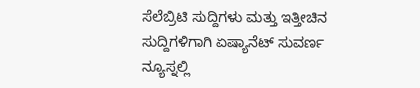ಸೆಲೆಬ್ರಿಟಿ ಸುದ್ದಿಗಳು ಮತ್ತು ಇತ್ತೀಚಿನ ಸುದ್ದಿಗಳಿಗಾಗಿ ಏಷ್ಯಾನೆಟ್ ಸುವರ್ಣ ನ್ಯೂಸ್ನಲ್ಲಿ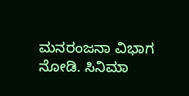ಮನರಂಜನಾ ವಿಭಾಗ ನೋಡಿ. ಸಿನಿಮಾ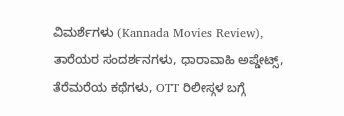ವಿಮರ್ಶೆಗಳು (Kannada Movies Review), ತಾರೆಯರ ಸಂದರ್ಶನಗಳು, ಧಾರಾವಾಹಿ ಅಪ್ಡೇಟ್ಸ್, ತೆರೆಮರೆಯ ಕಥೆಗಳು, OTT ರಿಲೀಸ್ಗಳ ಬಗ್ಗೆ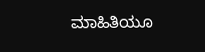ಮಾಹಿತಿಯೂ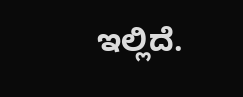ಇಲ್ಲಿದೆ.